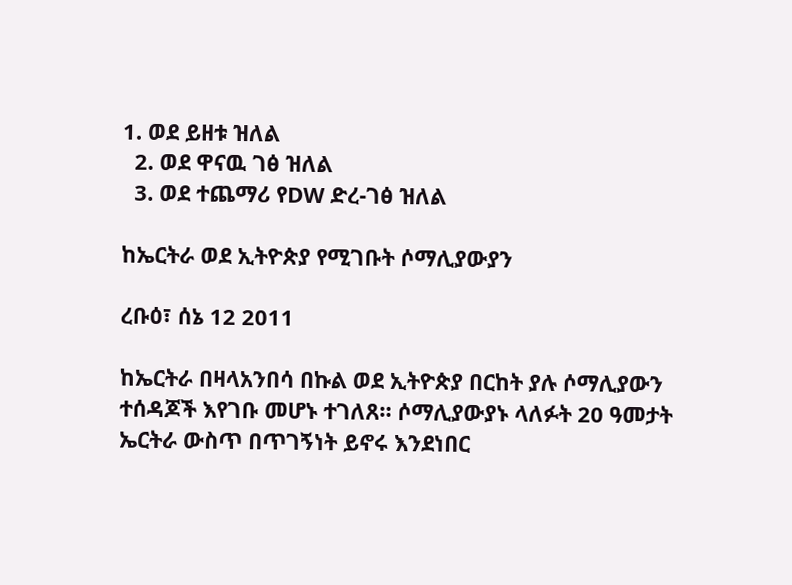1. ወደ ይዘቱ ዝለል
  2. ወደ ዋናዉ ገፅ ዝለል
  3. ወደ ተጨማሪ የDW ድረ-ገፅ ዝለል

ከኤርትራ ወደ ኢትዮጵያ የሚገቡት ሶማሊያውያን

ረቡዕ፣ ሰኔ 12 2011

ከኤርትራ በዛላአንበሳ በኩል ወደ ኢትዮጵያ በርከት ያሉ ሶማሊያውን ተሰዳጆች እየገቡ መሆኑ ተገለጸ። ሶማሊያውያኑ ላለፉት 20 ዓመታት ኤርትራ ውስጥ በጥገኝነት ይኖሩ እንደነበር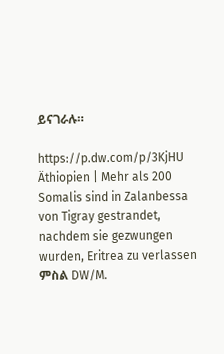ይናገራሉ።

https://p.dw.com/p/3KjHU
Äthiopien | Mehr als 200 Somalis sind in Zalanbessa von Tigray gestrandet, nachdem sie gezwungen wurden, Eritrea zu verlassen
ምስል DW/M.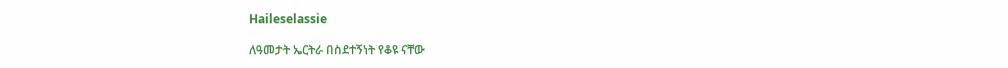Haileselassie

ለዓመታት ኤርትራ በስደተኝነት የቆዩ ናቸው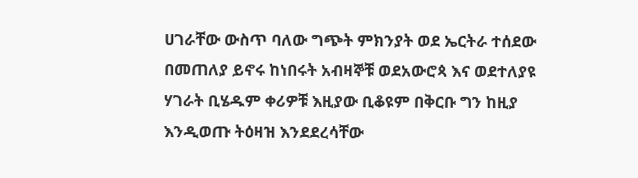ሀገራቸው ውስጥ ባለው ግጭት ምክንያት ወደ ኤርትራ ተሰደው በመጠለያ ይኖሩ ከነበሩት አብዛኞቹ ወደአውሮጳ እና ወደተለያዩ ሃገራት ቢሄዱም ቀሪዎቹ እዚያው ቢቆዩም በቅርቡ ግን ከዚያ እንዲወጡ ትዕዛዝ እንደደረሳቸው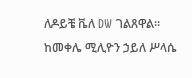ለዶይቼ ቬለ DW ገልጸዋል። ከመቀሌ ሚሊዮን ኃይለ ሥላሴ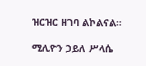ዝርዝር ዘገባ ልኮልናል።

ሚሊዮን ኃይለ ሥላሴ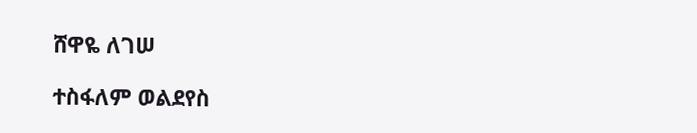ሸዋዬ ለገሠ

ተስፋለም ወልደየስ